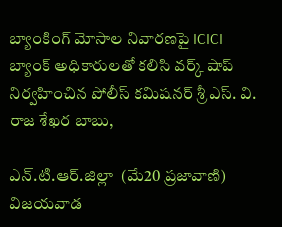బ్యాంకింగ్ మోసాల నివారణపై ICICI బ్యాంక్ అధికారులతో కలిసి వర్క్ షాప్ నిర్వహించిన పోలీస్ కమిషనర్ శ్రీ ఎస్. వి. రాజ శేఖర బాబు,

ఎన్.టి.ఆర్.జిల్లా  (మే20 ప్రజావాణి) విజయవాడ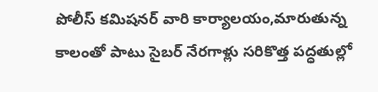పోలీస్ కమిషనర్ వారి కార్యాలయం,మారుతున్న కాలంతో పాటు సైబర్ నేరగాళ్లు సరికొత్త పద్ధతుల్లో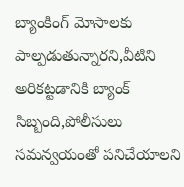బ్యాంకింగ్ మోసాలకు పాల్పడుతున్నారని,వీటిని అరికట్టడానికి బ్యాంక్ సిబ్బంది,పోలీసులు సమన్వయంతో పనిచేయాలని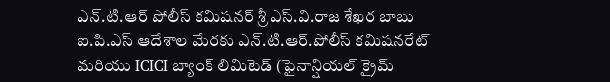ఎన్.టి.ఆర్ పోలీస్ కమిషనర్ శ్రీ ఎస్.వి.రాజ శేఖర బాబు ఐ.పి.ఎస్ ఆదేశాల మేరకు ఎన్.టి.ఆర్.పోలీస్ కమిషనరేట్ మరియు ICICI బ్యాంక్ లిమిటెడ్ (ఫైనాన్షియల్ క్రైమ్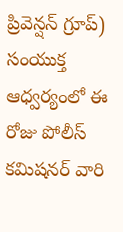ప్రివెన్షన్ గ్రూప్) సంయుక్త ఆధ్వర్యంలో ఈ రోజు పోలీస్ కమిషనర్ వారి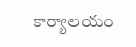కార్యాలయం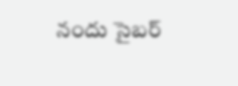నందు సైబర్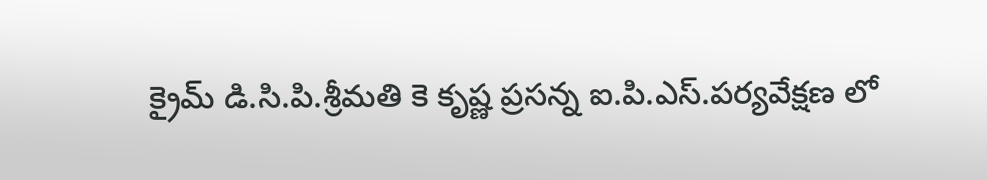క్రైమ్ డి.సి.పి.శ్రీమతి కె కృష్ణ ప్రసన్న ఐ.పి.ఎస్.పర్యవేక్షణ లో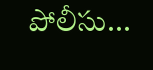పోలీసు...